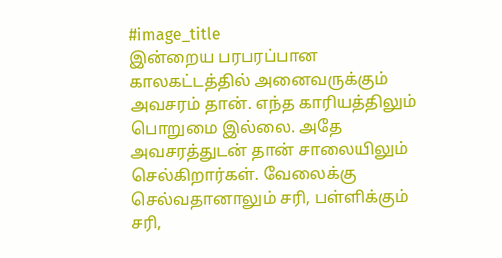#image_title
இன்றைய பரபரப்பான காலகட்டத்தில் அனைவருக்கும் அவசரம் தான். எந்த காரியத்திலும் பொறுமை இல்லை. அதே அவசரத்துடன் தான் சாலையிலும் செல்கிறார்கள். வேலைக்கு செல்வதானாலும் சரி, பள்ளிக்கும் சரி,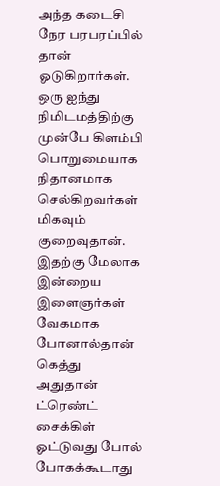அந்த கடைசி நேர பரபரப்பில் தான் ஓடுகிறார்கள். ஒரு ஐந்து நிமிடமத்திற்கு முன்பே கிளம்பி பொறுமையாக நிதானமாக செல்கிறவர்கள் மிகவும் குறைவுதான்.
இதற்கு மேலாக இன்றைய இளைஞர்கள் வேகமாக போனால்தான் கெத்து அதுதான் ட்ரெண்ட் சைக்கிள் ஓட்டுவது போல் போகக்கூடாது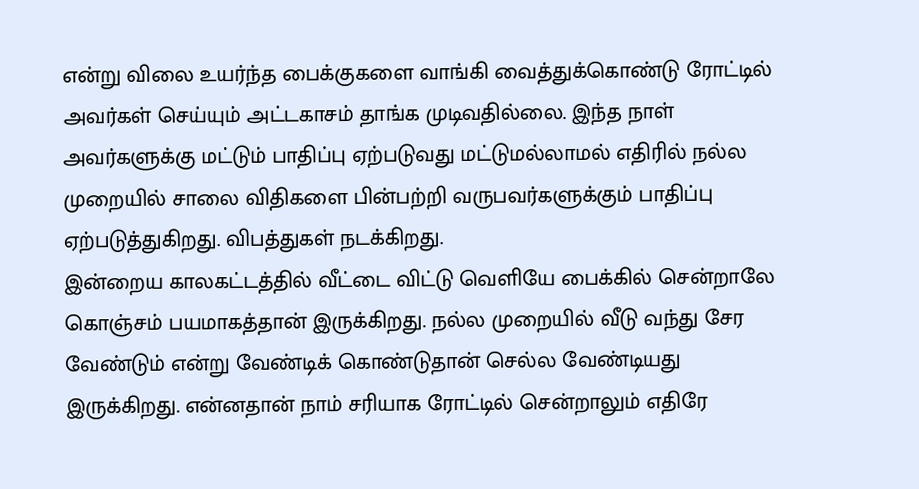என்று விலை உயர்ந்த பைக்குகளை வாங்கி வைத்துக்கொண்டு ரோட்டில் அவர்கள் செய்யும் அட்டகாசம் தாங்க முடிவதில்லை. இந்த நாள் அவர்களுக்கு மட்டும் பாதிப்பு ஏற்படுவது மட்டுமல்லாமல் எதிரில் நல்ல முறையில் சாலை விதிகளை பின்பற்றி வருபவர்களுக்கும் பாதிப்பு ஏற்படுத்துகிறது. விபத்துகள் நடக்கிறது.
இன்றைய காலகட்டத்தில் வீட்டை விட்டு வெளியே பைக்கில் சென்றாலே கொஞ்சம் பயமாகத்தான் இருக்கிறது. நல்ல முறையில் வீடு வந்து சேர வேண்டும் என்று வேண்டிக் கொண்டுதான் செல்ல வேண்டியது இருக்கிறது. என்னதான் நாம் சரியாக ரோட்டில் சென்றாலும் எதிரே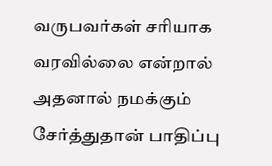வருபவர்கள் சரியாக வரவில்லை என்றால் அதனால் நமக்கும் சேர்த்துதான் பாதிப்பு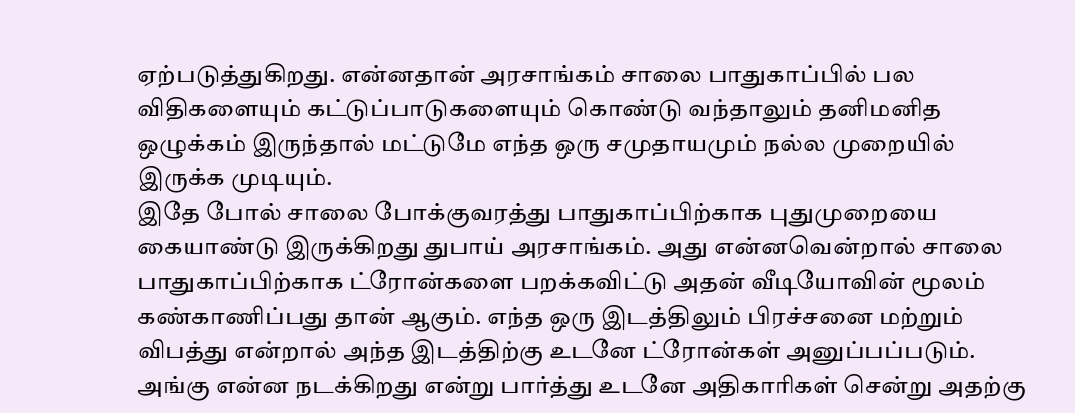ஏற்படுத்துகிறது. என்னதான் அரசாங்கம் சாலை பாதுகாப்பில் பல விதிகளையும் கட்டுப்பாடுகளையும் கொண்டு வந்தாலும் தனிமனித ஒழுக்கம் இருந்தால் மட்டுமே எந்த ஒரு சமுதாயமும் நல்ல முறையில் இருக்க முடியும்.
இதே போல் சாலை போக்குவரத்து பாதுகாப்பிற்காக புதுமுறையை கையாண்டு இருக்கிறது துபாய் அரசாங்கம். அது என்னவென்றால் சாலை பாதுகாப்பிற்காக ட்ரோன்களை பறக்கவிட்டு அதன் வீடியோவின் மூலம் கண்காணிப்பது தான் ஆகும். எந்த ஒரு இடத்திலும் பிரச்சனை மற்றும் விபத்து என்றால் அந்த இடத்திற்கு உடனே ட்ரோன்கள் அனுப்பப்படும். அங்கு என்ன நடக்கிறது என்று பார்த்து உடனே அதிகாரிகள் சென்று அதற்கு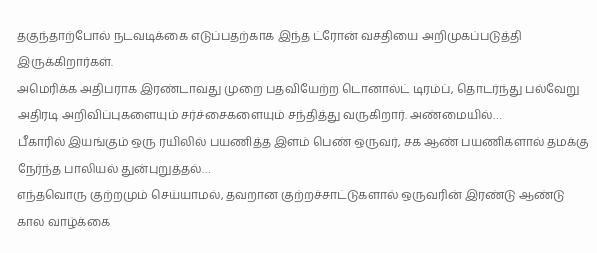தகுந்தாற்போல் நடவடிக்கை எடுப்பதற்காக இந்த ட்ரோன் வசதியை அறிமுகப்படுத்தி இருக்கிறார்கள்.
அமெரிக்க அதிபராக இரண்டாவது முறை பதவியேற்ற டொனால்ட் டிரம்ப், தொடர்ந்து பல்வேறு அதிரடி அறிவிப்புகளையும் சர்ச்சைகளையும் சந்தித்து வருகிறார். அண்மையில்…
பீகாரில் இயங்கும் ஒரு ரயிலில் பயணித்த இளம் பெண் ஒருவர், சக ஆண் பயணிகளால் தமக்கு நேர்ந்த பாலியல் துன்புறுத்தல்…
எந்தவொரு குற்றமும் செய்யாமல், தவறான குற்றச்சாட்டுகளால் ஒருவரின் இரண்டு ஆண்டு கால வாழ்க்கை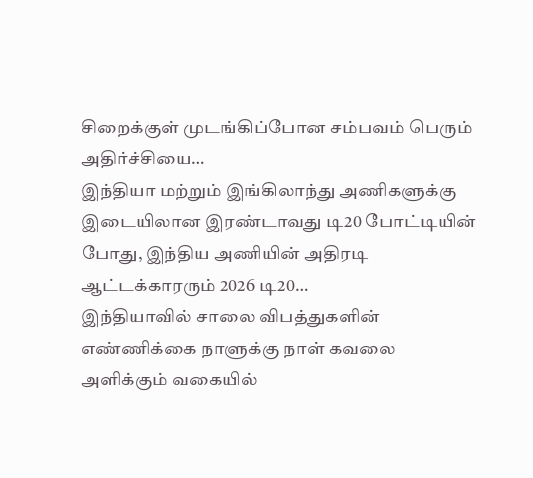சிறைக்குள் முடங்கிப்போன சம்பவம் பெரும் அதிர்ச்சியை…
இந்தியா மற்றும் இங்கிலாந்து அணிகளுக்கு இடையிலான இரண்டாவது டி20 போட்டியின் போது, இந்திய அணியின் அதிரடி ஆட்டக்காரரும் 2026 டி20…
இந்தியாவில் சாலை விபத்துகளின் எண்ணிக்கை நாளுக்கு நாள் கவலை அளிக்கும் வகையில்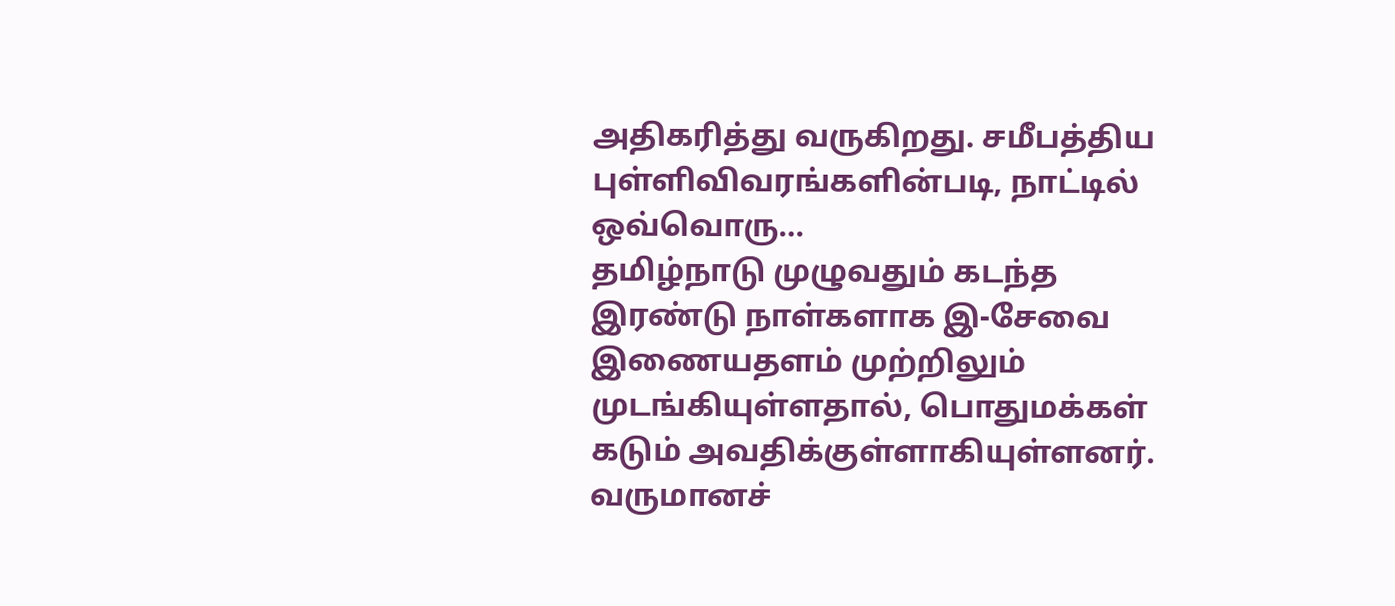அதிகரித்து வருகிறது. சமீபத்திய புள்ளிவிவரங்களின்படி, நாட்டில் ஒவ்வொரு…
தமிழ்நாடு முழுவதும் கடந்த இரண்டு நாள்களாக இ-சேவை இணையதளம் முற்றிலும் முடங்கியுள்ளதால், பொதுமக்கள் கடும் அவதிக்குள்ளாகியுள்ளனர். வருமானச்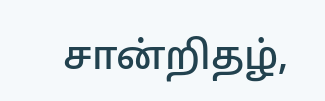சான்றிதழ்,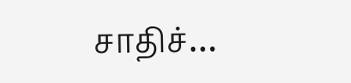சாதிச்…